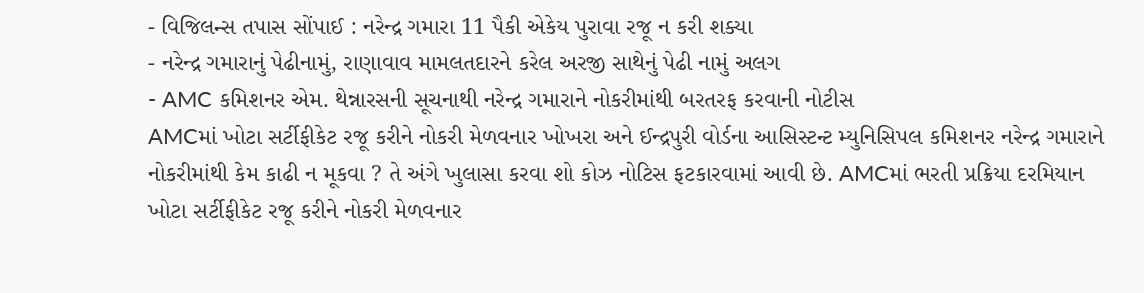- વિજિલન્સ તપાસ સોંપાઈ : નરેન્દ્ર ગમારા 11 પૈકી એકેય પુરાવા રજૂ ન કરી શક્યા
- નરેન્દ્ર ગમારાનું પેઢીનામું, રાણાવાવ મામલતદારને કરેલ અરજી સાથેનું પેઢી નામું અલગ
- AMC કમિશનર એમ. થેન્નારસની સૂચનાથી નરેન્દ્ર ગમારાને નોકરીમાંથી બરતરફ કરવાની નોટીસ
AMCમાં ખોટા સર્ટીફીકેટ રજૂ કરીને નોકરી મેળવનાર ખોખરા અને ઈન્દ્રપુરી વોર્ડના આસિસ્ટન્ટ મ્યુનિસિપલ કમિશનર નરેન્દ્ર ગમારાને નોકરીમાંથી કેમ કાઢી ન મૂકવા ? તે અંગે ખુલાસા કરવા શો કોઝ નોટિસ ફટકારવામાં આવી છે. AMCમાં ભરતી પ્રક્રિયા દરમિયાન ખોટા સર્ટીફીકેટ રજૂ કરીને નોકરી મેળવનાર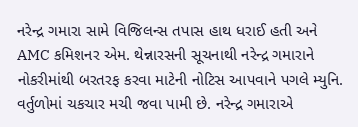નરેન્દ્ર ગમારા સામે વિજિલન્સ તપાસ હાથ ધરાઈ હતી અને AMC કમિશનર એમ. થેન્નારસની સૂચનાથી નરેન્દ્ર ગમારાને નોકરીમાંથી બરતરફ કરવા માટેની નોટિસ આપવાને પગલે મ્યુનિ. વર્તુળોમાં ચકચાર મચી જવા પામી છે. નરેન્દ્ર ગમારાએ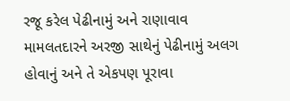રજૂ કરેલ પેઢીનામું અને રાણાવાવ મામલતદારને અરજી સાથેનું પેઢીનામું અલગ હોવાનું અને તે એકપણ પૂરાવા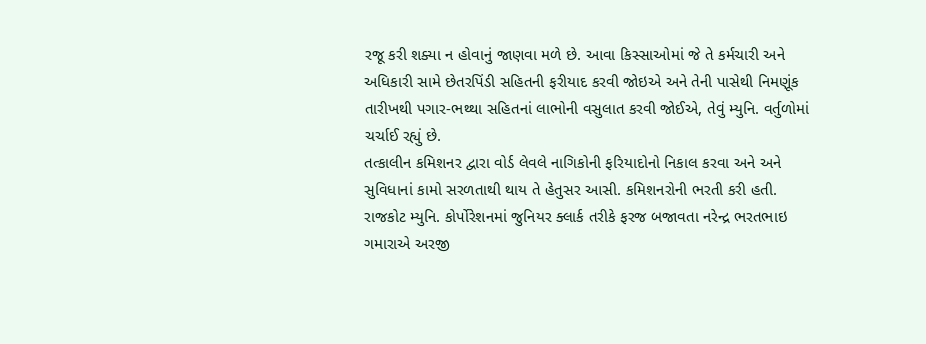રજૂ કરી શક્યા ન હોવાનું જાણવા મળે છે. આવા કિસ્સાઓમાં જે તે કર્મચારી અને અધિકારી સામે છેતરપિંડી સહિતની ફરીયાદ કરવી જોઇએ અને તેની પાસેથી નિમણૂંક તારીખથી પગાર-ભથ્થા સહિતનાં લાભોની વસુલાત કરવી જોઈએ, તેવું મ્યુનિ. વર્તુળોમાં ચર્ચાઈ રહ્યું છે.
તત્કાલીન કમિશનર દ્વારા વોર્ડ લેવલે નાગિકોની ફરિયાદોનો નિકાલ કરવા અને અને સુવિધાનાં કામો સરળતાથી થાય તે હેતુસર આસી. કમિશનરોની ભરતી કરી હતી. રાજકોટ મ્યુનિ. કોર્પોરેશનમાં જુનિયર ક્લાર્ક તરીકે ફરજ બજાવતા નરેન્દ્ર ભરતભાઇ ગમારાએ અરજી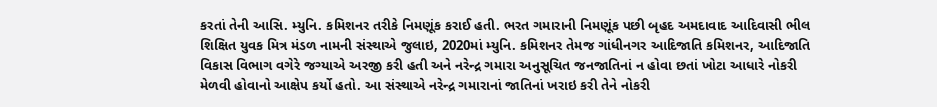કરતાં તેની આસિ. મ્યુનિ. કમિશનર તરીકે નિમણૂંક કરાઈ હતી. ભરત ગમારાની નિમણૂંક પછી બૃહદ અમદાવાદ આદિવાસી ભીલ શિક્ષિત યુવક મિત્ર મંડળ નામની સંસ્થાએ જુલાઇ, 2020માં મ્યુનિ. કમિશનર તેમજ ગાંધીનગર આદિજાતિ કમિશનર, આદિજાતિ વિકાસ વિભાગ વગેરે જગ્યાએ અરજી કરી હતી અને નરેન્દ્ર ગમારા અનુસૂચિત જનજાતિનાં ન હોવા છતાં ખોટા આધારે નોકરી મેળવી હોવાનો આક્ષેપ કર્યો હતો. આ સંસ્થાએ નરેન્દ્ર ગમારાનાં જાતિનાં ખરાઇ કરી તેને નોકરી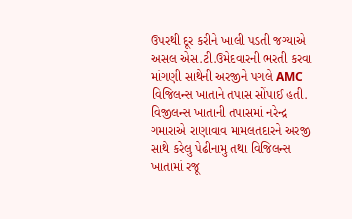ઉપરથી દૂર કરીને ખાલી પડતી જગ્યાએ અસલ એસ.ટી.ઉમેદવારની ભરતી કરવા માંગણી સાથેની અરજીને પગલે AMC વિજિલન્સ ખાતાને તપાસ સોંપાઈ હતી. વિજીલન્સ ખાતાની તપાસમાં નરેન્દ્ર ગમારાએ રાણાવાવ મામલતદારને અરજી સાથે કરેલુ પેઢીનામુ તથા વિજિલન્સ ખાતામાં રજૂ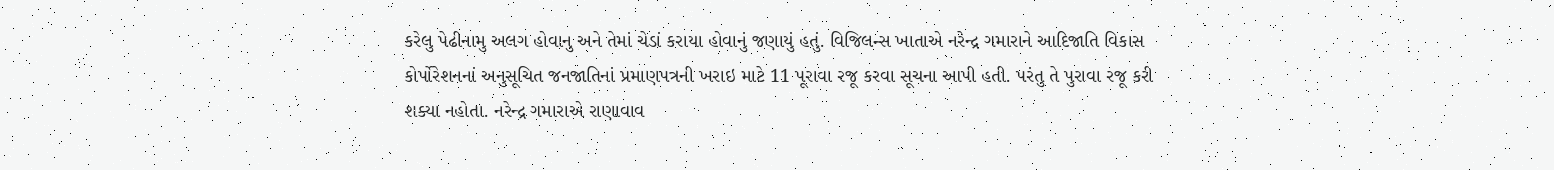કરેલુ પેઢીનામુ અલગ હોવાનુ અને તેમાં ચેડાં કરાયા હોવાનું જણાયું હતું. વિજિલન્સ ખાતાએ નરેન્દ્ર ગમારાને આદિજાતિ વિકાસ કોર્પોરેશનનાં અનુસૂચિત જનજાતિનાં પ્રમાણપત્રની ખરાઇ માટે 11 પૂરાવા રજૂ કરવા સૂચના આપી હતી. પરંતુ તે પુરાવા રજૂ કરી શક્યા નહોતા. નરેન્દ્ર ગમારાએ રાણાવાવ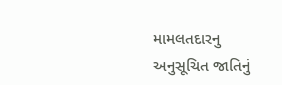મામલતદારનુ અનુસૂચિત જાતિનું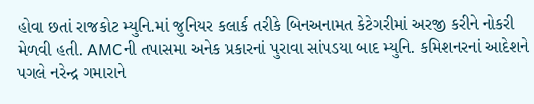હોવા છતાં રાજકોટ મ્યુનિ.માં જુનિયર કલાર્ક તરીકે બિનઅનામત કેટેગરીમાં અરજી કરીને નોકરી મેળવી હતી. AMCની તપાસમા અનેક પ્રકારનાં પુરાવા સાંપડયા બાદ મ્યુનિ. કમિશનરનાં આદેશને પગલે નરેન્દ્ર ગમારાને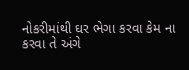નોકરીમાંથી ઘર ભેગા કરવા કેમ ના કરવા તે અંગે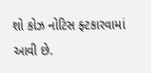શો કોઝ નોટિસ ફ્ટકારવામાં આવી છે.